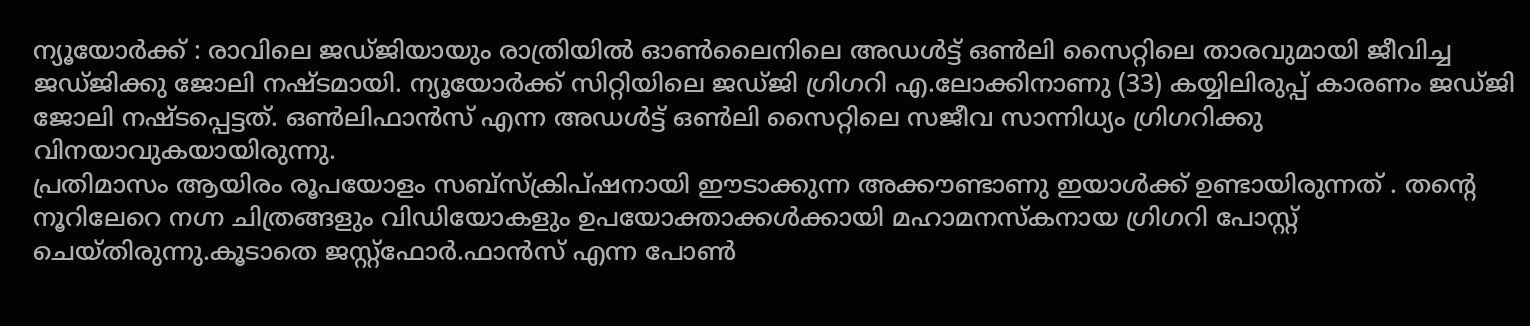ന്യൂയോർക്ക് : രാവിലെ ജഡ്ജിയായും രാത്രിയിൽ ഓൺലൈനിലെ അഡൾട്ട് ഒൺലി സൈറ്റിലെ താരവുമായി ജീവിച്ച ജഡ്ജിക്കു ജോലി നഷ്ടമായി. ന്യൂയോർക്ക് സിറ്റിയിലെ ജഡ്ജി ഗ്രിഗറി എ.ലോക്കിനാണു (33) കയ്യിലിരുപ്പ് കാരണം ജഡ്ജി ജോലി നഷ്ടപ്പെട്ടത്. ഒൺലിഫാൻസ് എന്ന അഡൾട്ട് ഒൺലി സൈറ്റിലെ സജീവ സാന്നിധ്യം ഗ്രിഗറിക്കു വിനയാവുകയായിരുന്നു.
പ്രതിമാസം ആയിരം രൂപയോളം സബ്സ്ക്രിപ്ഷനായി ഈടാക്കുന്ന അക്കൗണ്ടാണു ഇയാൾക്ക് ഉണ്ടായിരുന്നത് . തന്റെ നൂറിലേറെ നഗ്ന ചിത്രങ്ങളും വിഡിയോകളും ഉപയോക്താക്കൾക്കായി മഹാമനസ്കനായ ഗ്രിഗറി പോസ്റ്റ് ചെയ്തിരുന്നു.കൂടാതെ ജസ്റ്റ്ഫോർ.ഫാൻസ് എന്ന പോൺ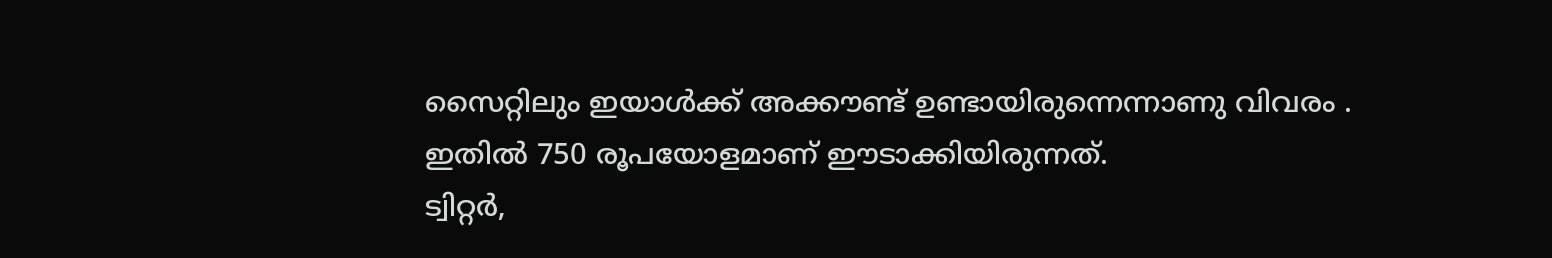സൈറ്റിലും ഇയാൾക്ക് അക്കൗണ്ട് ഉണ്ടായിരുന്നെന്നാണു വിവരം . ഇതിൽ 750 രൂപയോളമാണ് ഈടാക്കിയിരുന്നത്.
ട്വിറ്റർ,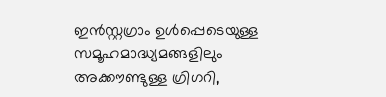ഇൻസ്റ്റഗ്രാം ഉൾപ്പെടെയുള്ള സമൂഹമാദ്ധ്യമങ്ങളിലും അക്കൗണ്ടുള്ള ഗ്രിഗറി,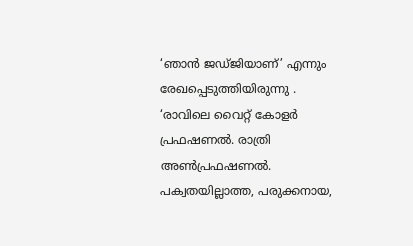‘ഞാൻ ജഡ്ജിയാണ്’ എന്നും രേഖപ്പെടുത്തിയിരുന്നു . ‘രാവിലെ വൈറ്റ് കോളർ പ്രഫഷണൽ. രാത്രി അൺപ്രഫഷണൽ. പക്വതയില്ലാത്ത, പരുക്കനായ,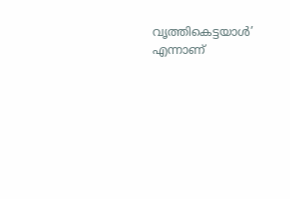വൃത്തികെട്ടയാൾ’ എന്നാണ്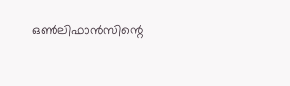ഒൺലിഫാൻസിന്റെ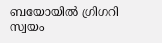ബയോയിൽ ഗ്രിഗറി സ്വയം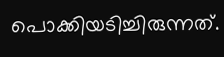പൊക്കിയടിച്ചിരുന്നത്.